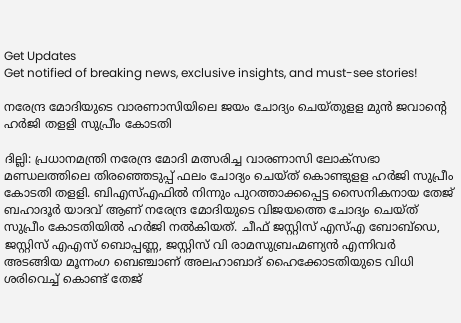Get Updates
Get notified of breaking news, exclusive insights, and must-see stories!

നരേന്ദ്ര മോദിയുടെ വാരണാസിയിലെ ജയം ചോദ്യം ചെയ്തുളള മുൻ ജവാന്റെ ഹർജി തളളി സുപ്രീം കോടതി

ദില്ലി: പ്രധാനമന്ത്രി നരേന്ദ്ര മോദി മത്സരിച്ച വാരണാസി ലോക്‌സഭാ മണ്ഡലത്തിലെ തിരഞ്ഞെടുപ്പ് ഫലം ചോദ്യം ചെയ്ത് കൊണ്ടുളള ഹര്‍ജി സുപ്രീം കോടതി തളളി. ബിഎസ്എഫില്‍ നിന്നും പുറത്താക്കപ്പെട്ട സൈനികനായ തേജ് ബഹാദൂര്‍ യാദവ് ആണ് നരേന്ദ്ര മോദിയുടെ വിജയത്തെ ചോദ്യം ചെയ്ത് സുപ്രീം കോടതിയില്‍ ഹര്‍ജി നല്‍കിയത്. ചീഫ് ജസ്റ്റിസ് എസ്എ ബോബ്‌ഡെ, ജസ്റ്റിസ് എഎസ് ബൊപ്പണ്ണ, ജസ്റ്റിസ് വി രാമസുബ്രഹ്മണ്യന്‍ എന്നിവര്‍ അടങ്ങിയ മൂന്നംഗ ബെഞ്ചാണ് അലഹാബാദ് ഹൈക്കോടതിയുടെ വിധി ശരിവെച്ച് കൊണ്ട് തേജ്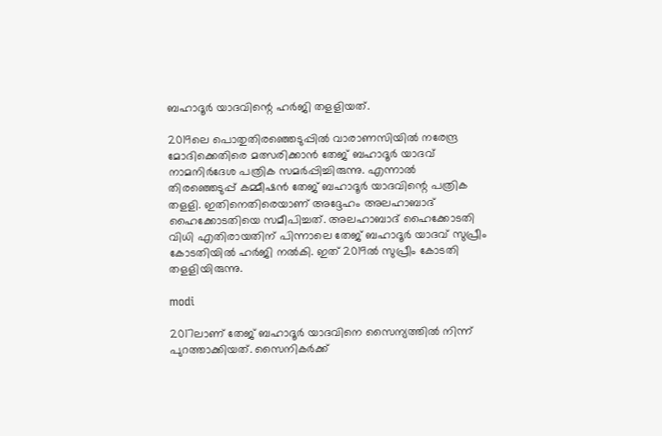ബഹാദൂര്‍ യാദവിന്റെ ഹര്‍ജി തളളിയത്.

2019ലെ പൊതുതിരഞ്ഞെടുപ്പില്‍ വാരാണസിയില്‍ നരേന്ദ്ര മോദിക്കെതിരെ മത്സരിക്കാന്‍ തേജ് ബഹാദൂര്‍ യാദവ് നാമനിര്‍ദേശ പത്രിക സമര്‍പ്പിച്ചിരുന്നു. എന്നാല്‍ തിരഞ്ഞെടുപ്പ് കമ്മീഷന്‍ തേജ് ബഹാദൂര്‍ യാദവിന്റെ പത്രിക തളളി. ഇതിനെതിരെയാണ് അദ്ദേഹം അലഹാബാദ് ഹൈക്കോടതിയെ സമീപിച്ചത്. അലഹാബാദ് ഹൈക്കോടതി വിധി എതിരായതിന് പിന്നാലെ തേജ് ബഹാദൂര്‍ യാദവ് സുപ്രീം കോടതിയില്‍ ഹര്‍ജി നല്‍കി. ഇത് 2019ല്‍ സുപ്രീം കോടതി തളളിയിരുന്നു.

modi

2017ലാണ് തേജ് ബഹാദൂര്‍ യാദവിനെ സൈന്യത്തില്‍ നിന്ന് പുറത്താക്കിയത്. സൈനികര്‍ക്ക്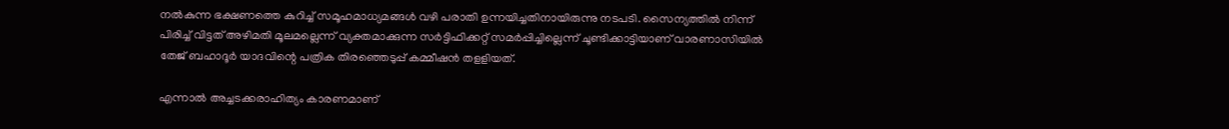നല്‍കുന്ന ഭക്ഷണത്തെ കുറിച്ച് സമൂഹമാധ്യമങ്ങള്‍ വഴി പരാതി ഉന്നയിച്ചതിനായിരുന്നു നടപടി. സൈന്യത്തില്‍ നിന്ന് പിരിച്ച് വിട്ടത് അഴിമതി മൂലമല്ലെന്ന് വ്യക്തമാക്കുന്ന സര്‍ട്ടിഫിക്കറ്റ് സമര്‍പ്പിച്ചില്ലെന്ന് ചൂണ്ടിക്കാട്ടിയാണ് വാരണാസിയില്‍ തേജ് ബഹാദൂര്‍ യാദവിന്റെ പത്രിക തിരഞ്ഞെടുപ്പ് കമ്മീഷന്‍ തളളിയത്.

എന്നാല്‍ അച്ചടക്കരാഹിത്യം കാരണമാണ്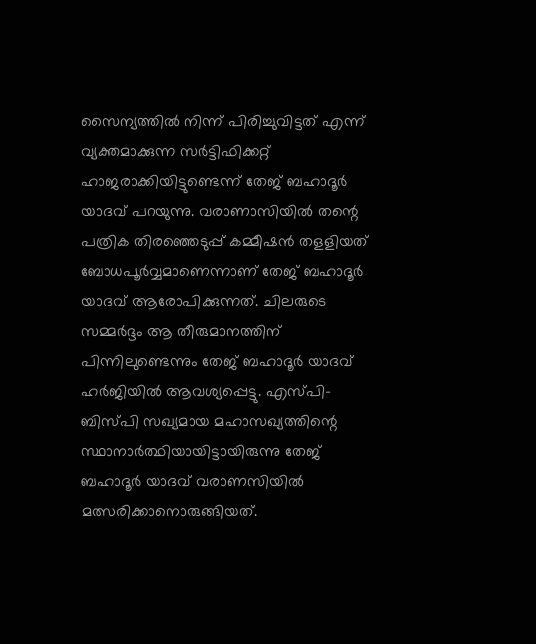സൈന്യത്തില്‍ നിന്ന് പിരിച്ചുവിട്ടത് എന്ന് വ്യക്തമാക്കുന്ന സര്‍ട്ടിഫിക്കറ്റ് ഹാജരാക്കിയിട്ടുണ്ടെന്ന് തേജ് ബഹാദൂര്‍ യാദവ് പറയുന്നു. വരാണാസിയില്‍ തന്റെ പത്രിക തിരഞ്ഞെടുപ്പ് കമ്മീഷന്‍ തളളിയത് ബോധപൂര്‍വ്വമാണെന്നാണ് തേജ് ബഹാദൂര്‍ യാദവ് ആരോപിക്കുന്നത്. ചിലരുടെ സമ്മര്‍ദ്ദം ആ തീരുമാനത്തിന് പിന്നിലുണ്ടെന്നും തേജ് ബഹാദൂര്‍ യാദവ് ഹര്‍ജിയില്‍ ആവശ്യപ്പെട്ടു. എസ്പി-ബിസ്പി സഖ്യമായ മഹാസഖ്യത്തിന്റെ സ്ഥാനാര്‍ത്ഥിയായിട്ടായിരുന്നു തേജ് ബഹാദൂര്‍ യാദവ് വരാണസിയില്‍ മത്സരിക്കാനൊരുങ്ങിയത്.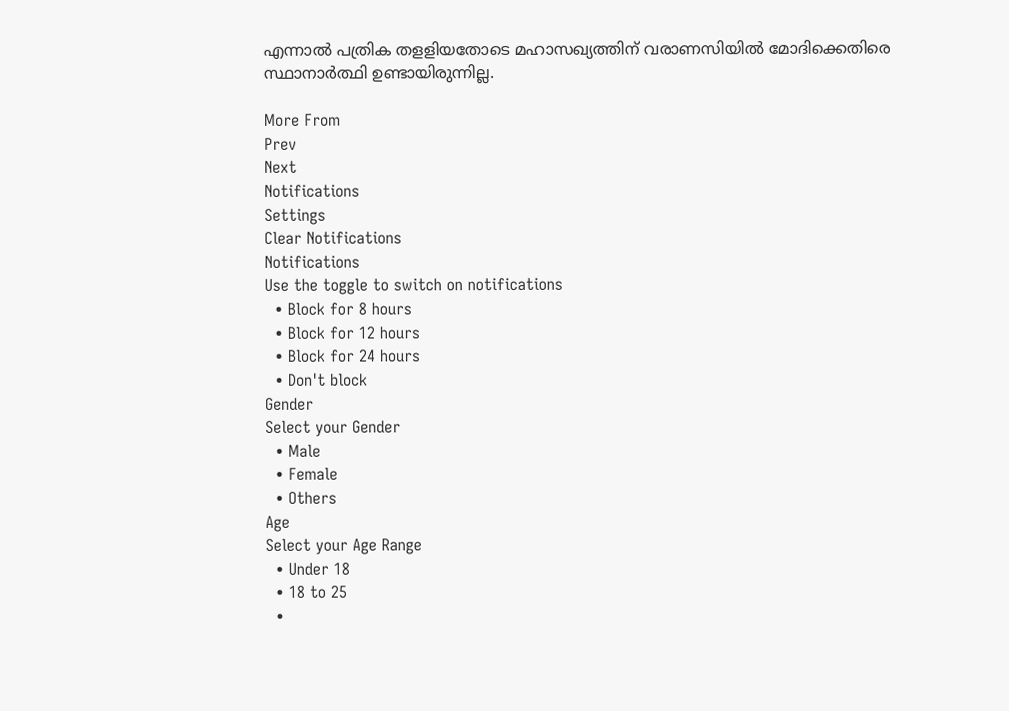എന്നാല്‍ പത്രിക തളളിയതോടെ മഹാസഖ്യത്തിന് വരാണസിയില്‍ മോദിക്കെതിരെ സ്ഥാനാര്‍ത്ഥി ഉണ്ടായിരുന്നില്ല.

More From
Prev
Next
Notifications
Settings
Clear Notifications
Notifications
Use the toggle to switch on notifications
  • Block for 8 hours
  • Block for 12 hours
  • Block for 24 hours
  • Don't block
Gender
Select your Gender
  • Male
  • Female
  • Others
Age
Select your Age Range
  • Under 18
  • 18 to 25
  •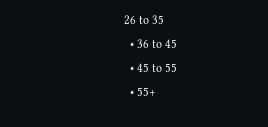26 to 35
  • 36 to 45
  • 45 to 55
  • 55+